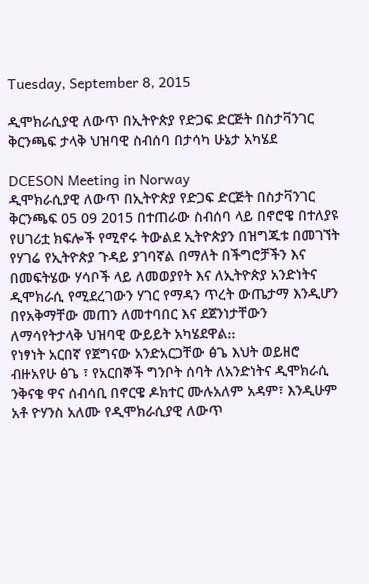Tuesday, September 8, 2015

ዲሞክራሲያዊ ለውጥ በኢትዮጵያ የድጋፍ ድርጅት በስታቫንገር ቅርንጫፍ ታላቅ ህዝባዊ ስብሰባ በታሳካ ሁኔታ አካሄደ

DCESON Meeting in Norway
ዲሞክራሲያዊ ለውጥ በኢትዮጵያ የድጋፍ ድርጅት በስታቫንገር ቅርንጫፍ 05 09 2015 በተጠራው ስብሰባ ላይ በኖሮዌ በተለያዩ የሀገሪቷ ክፍሎች የሚኖሩ ትውልደ ኢትዮጵያን በዝግጁቱ በመገኘት የሃገሬ የኢትዮጵያ ጉዳይ ያገባኛል በማለት በችግሮቻችን እና በመፍትሄው ሃሳቦች ላይ ለመወያየት እና ለኢትዮጵያ አንድነትና ዲሞክራሲ የሚደረገውን ሃገር የማዳን ጥረት ውጤታማ እንዲሆን በየአቅማቸው መጠን ለመተባበር እና ደጀንነታቸውን ለማሳየትታላቅ ህዝባዊ ውይይት አካሄደዋል᎓᎓
የነፃነት አርበኛ የጀግናው አንድአርጋቸው ፅጌ እህት ወይዘሮ ብዙአየሁ ፅጌ ፣ የአርበኞች ግንቦት ሰባት ለአንድነትና ዲሞክራሲ ንቅናቄ ዋና ሰብሳቢ በኖርዌ ዶክተር ሙሉአለም አዳም፣ እንዲሁም አቶ ዮሃንስ አለሙ የዲሞክራሲያዊ ለውጥ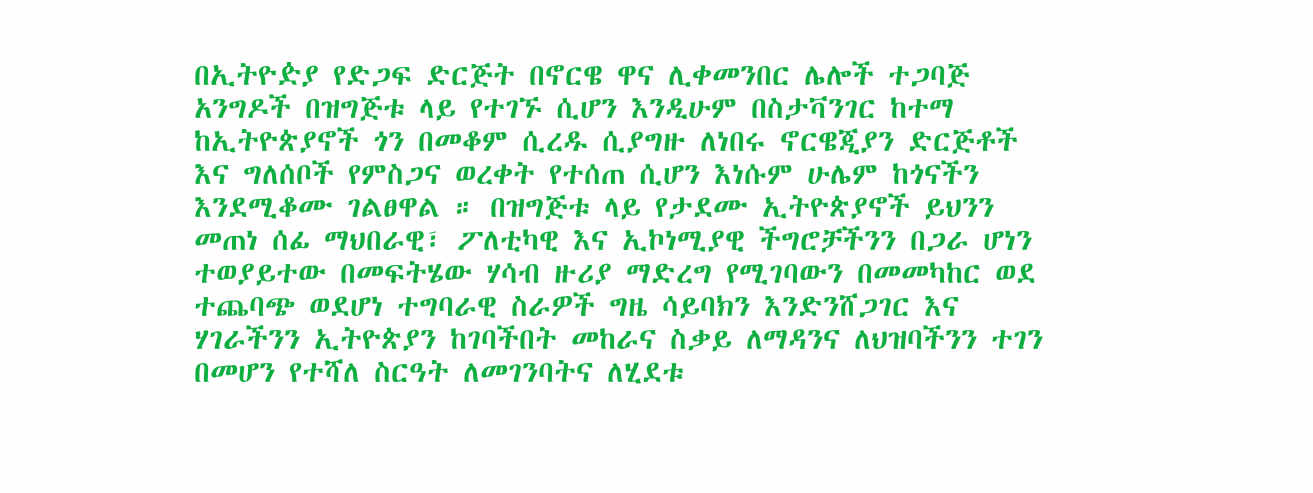በኢትዮዽያ የድጋፍ ድርጅት በኖርዌ ዋና ሊቀመንበር ሌሎች ተጋባጅ አንግዶች በዝግጅቱ ላይ የተገኙ ሲሆን እንዲሁም በስታቫንገር ከተማ ከኢትዮጵያኖች ጎን በመቆም ሲረዱ ሲያግዙ ለነበሩ ኖርዌጂያን ድርጅቶች እና ግለሰቦች የምስጋና ወረቀት የተሰጠ ሲሆን እነሱም ሁሌም ከጎናችን እንደሚቆሙ ገልፀዋል ። በዝግጅቱ ላይ የታደሙ ኢትዮጵያኖች ይህንን መጠነ ሰፊ ማህበራዊ፣ ፖለቲካዊ እና ኢኮነሚያዊ ችግሮቻችንን በጋራ ሆነን ተወያይተው በመፍትሄው ሃሳብ ዙሪያ ማድረግ የሚገባውን በመመካከር ወደ ተጨባጭ ወደሆነ ተግባራዊ ስራዎች ግዜ ሳይባክን እንድንሸጋገር እና ሃገራችንን ኢትዮጵያን ከገባችበት መከራና ስቃይ ለማዳንና ለህዝባችንን ተገን በመሆን የተሻለ ስርዓት ለመገንባትና ለሂደቱ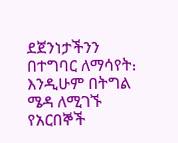ደጀንነታችንን በተግባር ለማሳየት᎓ እንዲሁም በትግል ሜዳ ለሚገኙ የአርበኞች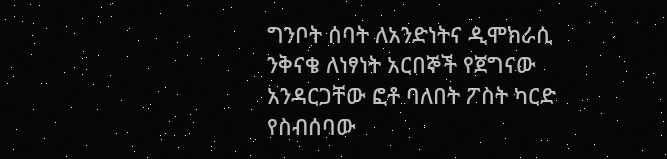ግንቦት ሰባት ለአንድነትና ዲሞክራሲ ንቅናቄ ለነፃነት አርበኞች የጀግናው አንዳርጋቸው ፎቶ ባለበት ፖስት ካርድ የስብሰባው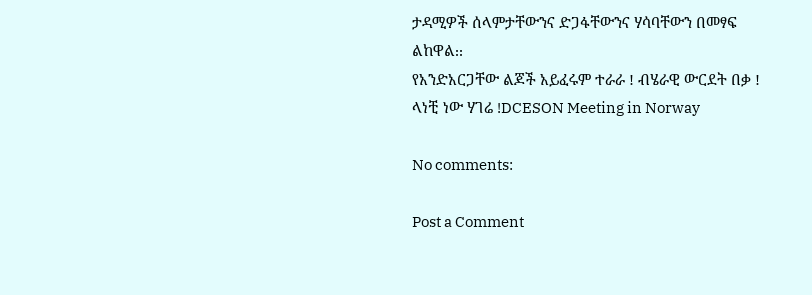ታዳሚዎች ሰላምታቸውንና ድጋፋቸውንና ሃሳባቸውን በመፃፍ ልከዋል᎓᎓
የአንድአርጋቸው ልጆች አይፈሩም ተራራ ! ብሄራዊ ውርደት በቃ ! ላነቺ ነው ሃገሬ !DCESON Meeting in Norway

No comments:

Post a Comment